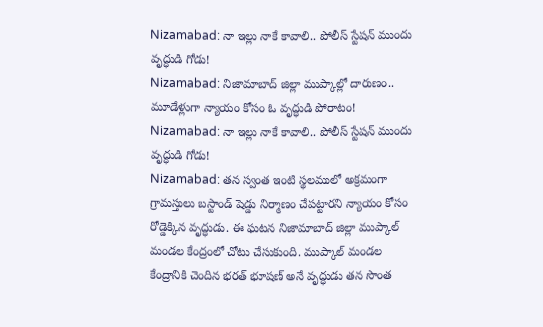Nizamabad: నా ఇల్లు నాకే కావాలి.. పోలీస్ స్టేషన్ ముందు వృద్ధుడి గోడు!
Nizamabad: నిజామాబాద్ జిల్లా ముప్కాల్లో దారుణం.. మూడేళ్లుగా న్యాయం కోసం ఓ వృద్ధుడి పోరాటం!
Nizamabad: నా ఇల్లు నాకే కావాలి.. పోలీస్ స్టేషన్ ముందు వృద్ధుడి గోడు!
Nizamabad: తన స్వంత ఇంటి స్థలములో అక్రమంగా గ్రామస్తులు బస్టాండ్ షెడ్డు నిర్మాణం చేపట్టారని న్యాయం కోసం రోడ్డెక్కిన వృద్ధుడు. ఈ ఘటన నిజామాబాద్ జిల్లా ముప్కాల్ మండల కేంద్రంలో చోటు చేసుకుంది. ముప్కాల్ మండల కేంద్రానికి చెందిన భరత్ భూషణ్ అనే వృద్ధుడు తన సొంత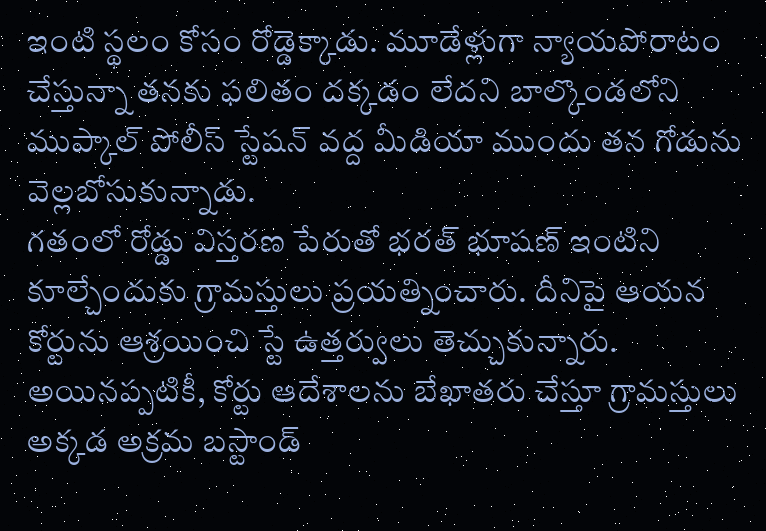ఇంటి స్థలం కోసం రోడ్డెక్కాడు. మూడేళ్లుగా న్యాయపోరాటం చేస్తున్నా తనకు ఫలితం దక్కడం లేదని బాల్కొండలోని ముప్కాల్ పోలీస్ స్టేషన్ వద్ద మీడియా ముందు తన గోడును వెల్లబోసుకున్నాడు.
గతంలో రోడ్డు విస్తరణ పేరుతో భరత్ భూషణ్ ఇంటిని కూల్చేందుకు గ్రామస్తులు ప్రయత్నించారు. దీనిపై ఆయన కోర్టును ఆశ్రయించి స్టే ఉత్తర్వులు తెచ్చుకున్నారు. అయినప్పటికీ, కోర్టు ఆదేశాలను బేఖాతరు చేస్తూ గ్రామస్తులు అక్కడ అక్రమ బస్టాండ్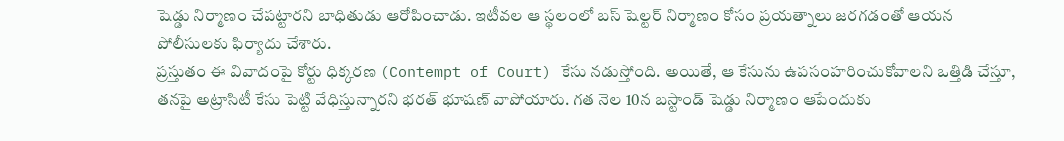షెడ్డు నిర్మాణం చేపట్టారని బాధితుడు ఆరోపించాడు. ఇటీవల ఆ స్థలంలో బస్ షెల్టర్ నిర్మాణం కోసం ప్రయత్నాలు జరగడంతో ఆయన పోలీసులకు ఫిర్యాదు చేశారు.
ప్రస్తుతం ఈ వివాదంపై కోర్టు ధిక్కరణ (Contempt of Court) కేసు నడుస్తోంది. అయితే, ఆ కేసును ఉపసంహరించుకోవాలని ఒత్తిడి చేస్తూ, తనపై అట్రాసిటీ కేసు పెట్టి వేధిస్తున్నారని భరత్ భూషణ్ వాపోయారు. గత నెల 10న బస్టాండ్ షెడ్డు నిర్మాణం ఆపేందుకు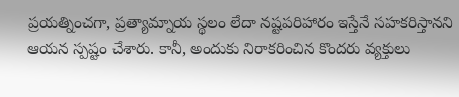ప్రయత్నించగా, ప్రత్యామ్నాయ స్థలం లేదా నష్టపరిహారం ఇస్తేనే సహకరిస్తానని ఆయన స్పష్టం చేశారు. కానీ, అందుకు నిరాకరించిన కొందరు వ్యక్తులు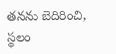తనను బెదిరించి, స్థలం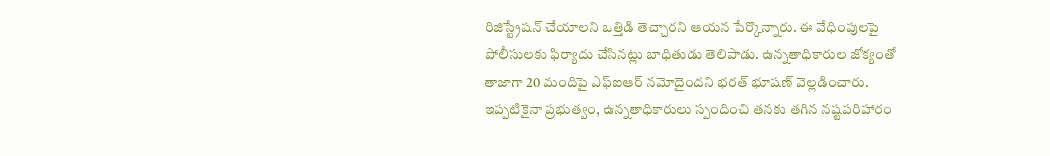రిజిస్ట్రేషన్ చేయాలని ఒత్తిడి తెచ్చారని ఆయన పేర్కొన్నారు. ఈ వేధింపులపై పోలీసులకు ఫిర్యాదు చేసినట్లు బాధితుడు తెలిపాడు. ఉన్నతాధికారుల జోక్యంతో తాజాగా 20 మందిపై ఎఫ్ఐఆర్ నమోదైందని భరత్ భూషణ్ వెల్లడించారు. ఇప్పటికైనా ప్రభుత్వం, ఉన్నతాధికారులు స్పందించి తనకు తగిన నష్టపరిహారం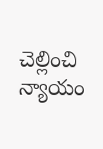చెల్లించి న్యాయం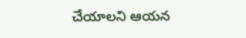చేయాలని ఆయన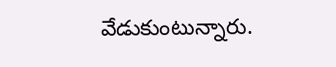వేడుకుంటున్నారు.